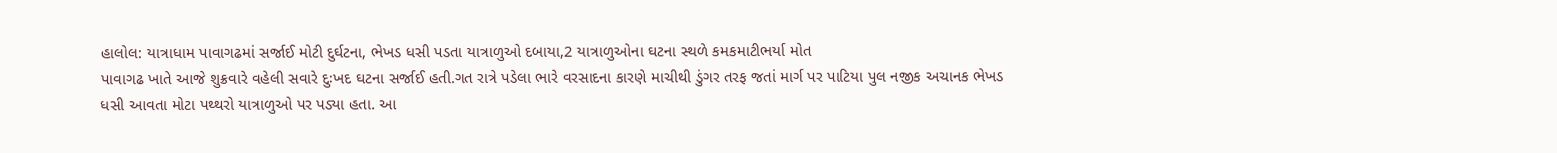હાલોલ: યાત્રાધામ પાવાગઢમાં સર્જાઈ મોટી દુર્ઘટના, ભેખડ ધસી પડતા યાત્રાળુઓ દબાયા,2 યાત્રાળુઓના ઘટના સ્થળે કમકમાટીભર્યા મોત
પાવાગઢ ખાતે આજે શુક્રવારે વહેલી સવારે દુઃખદ ઘટના સર્જાઈ હતી.ગત રાત્રે પડેલા ભારે વરસાદના કારણે માચીથી ડુંગર તરફ જતાં માર્ગ પર પાટિયા પુલ નજીક અચાનક ભેખડ ધસી આવતા મોટા પથ્થરો યાત્રાળુઓ પર પડ્યા હતા. આ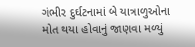ગંભીર દુર્ઘટનામાં બે યાત્રાળુઓના મોત થયા હોવાનું જાણવા મળ્યું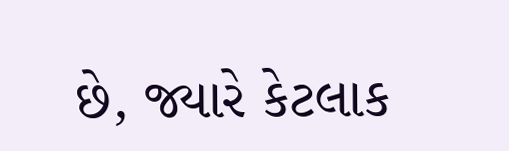છે, જ્યારે કેટલાક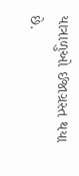યાત્રાળુઓ ઈજાગ્રસ્ત થયા છે.